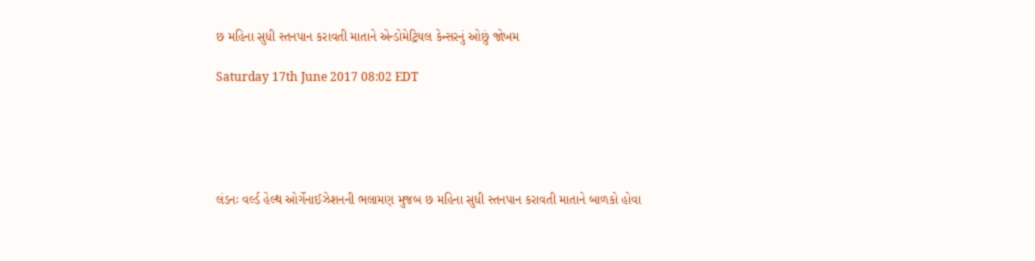છ મહિના સુધી સ્તનપાન કરાવતી માતાને એન્ડોમેટ્રિયલ કેન્સરનું ઓછું જોખમ

Saturday 17th June 2017 08:02 EDT





લંડનઃ વર્લ્ડ હેલ્થ ઓર્ગેનાઈઝેશનની ભલામણ મુજબ છ મહિના સુધી સ્તનપાન કરાવતી માતાને બાળકો હોવા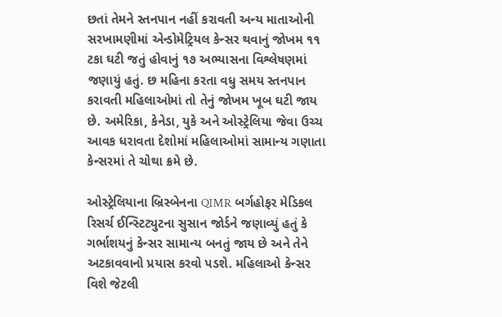છતાં તેમને સ્તનપાન નહીં કરાવતી અન્ય માતાઓની સરખામણીમાં એન્ડોમેટ્રિયલ કેન્સર થવાનું જોખમ ૧૧ ટકા ઘટી જતું હોવાનું ૧૭ અભ્યાસના વિશ્લેષણમાં જણાયું હતું. છ મહિના કરતા વધુ સમય સ્તનપાન કરાવતી મહિલાઓમાં તો તેનું જોખમ ખૂબ ઘટી જાય છે. અમેરિકા, કેનેડા, યુકે અને ઓસ્ટ્રેલિયા જેવા ઉચ્ચ આવક ધરાવતા દેશોમાં મહિલાઓમાં સામાન્ય ગણાતા કેન્સરમાં તે ચોથા ક્રમે છે.

ઓસ્ટ્રેલિયાના બ્રિસ્બેનના QIMR બર્ગહોફર મેડિકલ રિસર્ચ ઈન્સ્ટિટ્યુટના સુસાન જોર્ડને જણાવ્યું હતું કે ગર્ભાશયનું કેન્સર સામાન્ય બનતું જાય છે અને તેને અટકાવવાનો પ્રયાસ કરવો પડશે. મહિલાઓ કેન્સર વિશે જેટલી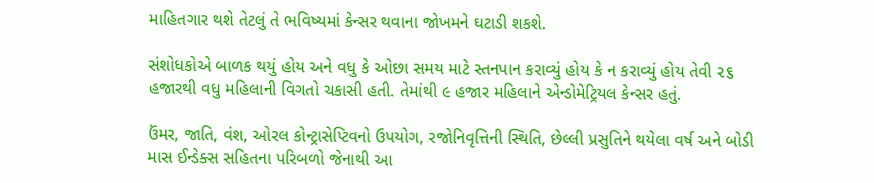માહિતગાર થશે તેટલું તે ભવિષ્યમાં કેન્સર થવાના જોખમને ઘટાડી શકશે.

સંશોધકોએ બાળક થયું હોય અને વધુ કે ઓછા સમય માટે સ્તનપાન કરાવ્યું હોય કે ન કરાવ્યું હોય તેવી ૨૬ હજારથી વધુ મહિલાની વિગતો ચકાસી હતી. તેમાંથી ૯ હજાર મહિલાને એન્ડોમેટ્રિયલ કેન્સર હતું.

ઉંમર, જાતિ, વંશ, ઓરલ કોન્ટ્રાસેપ્ટિવનો ઉપયોગ, રજોનિવૃત્તિની સ્થિતિ, છેલ્લી પ્રસુતિને થયેલા વર્ષ અને બોડી માસ ઈન્ડેક્સ સહિતના પરિબળો જેનાથી આ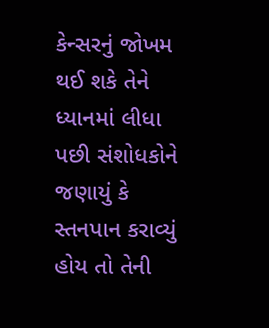કેન્સરનું જોખમ થઈ શકે તેને ધ્યાનમાં લીધા પછી સંશોધકોને જણાયું કે સ્તનપાન કરાવ્યું હોય તો તેની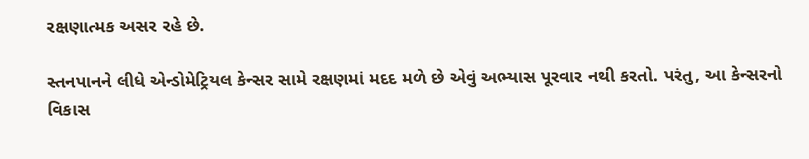રક્ષણાત્મક અસર રહે છે.

સ્તનપાનને લીધે એન્ડોમેટ્રિયલ કેન્સર સામે રક્ષણમાં મદદ મળે છે એવું અભ્યાસ પૂરવાર નથી કરતો. પરંતુ, આ કેન્સરનો વિકાસ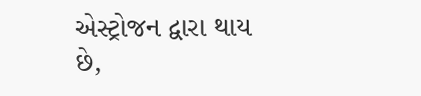એસ્ટ્રોજન દ્વારા થાય છે,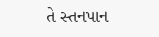તે સ્તનપાન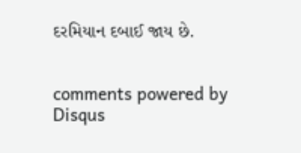દરમિયાન દબાઈ જાય છે.


comments powered by Disqus